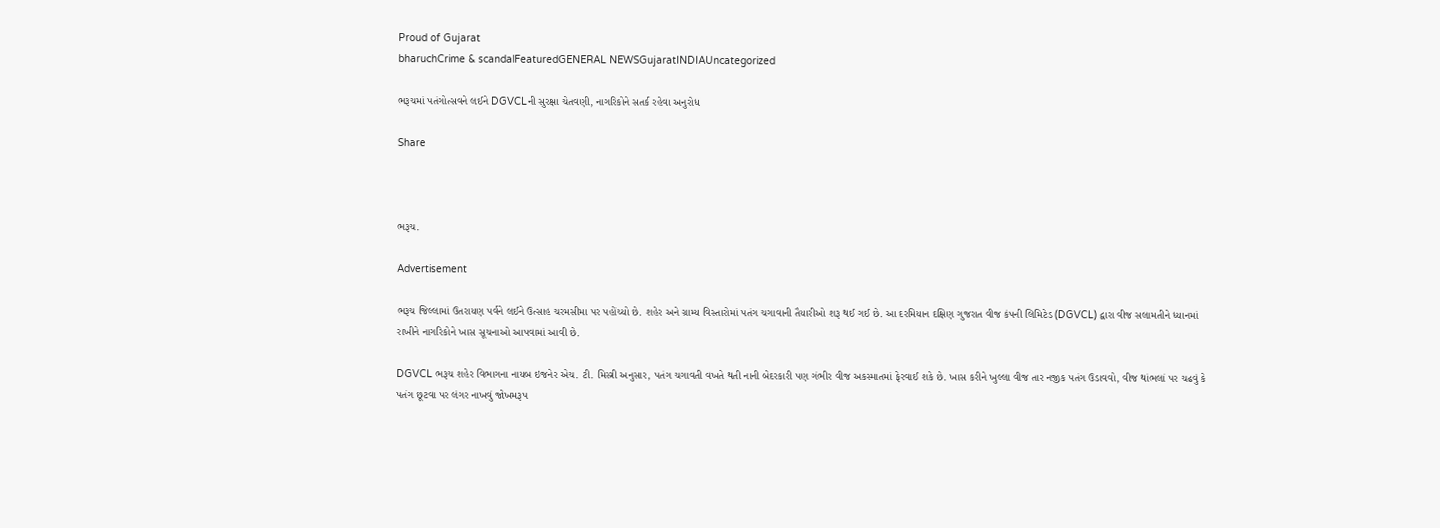Proud of Gujarat
bharuchCrime & scandalFeaturedGENERAL NEWSGujaratINDIAUncategorized

ભરૂચમાં પતંગોત્સવને લઈને DGVCLની સુરક્ષા ચેતવણી, નાગરિકોને સતર્ક રહેવા અનુરોધ

Share



ભરૂચ.

Advertisement

ભરૂચ જિલ્લામાં ઉતરાયણ પર્વને લઈને ઉત્સાહ ચરમસીમા પર પહોંચ્યો છે. શહેર અને ગ્રામ્ય વિસ્તારોમાં પતંગ ચગાવાની તૈયારીઓ શરૂ થઈ ગઈ છે. આ દરમિયાન દક્ષિણ ગુજરાત વીજ કંપની લિમિટેડ (DGVCL) દ્વારા વીજ સલામતીને ધ્યાનમાં રાખીને નાગરિકોને ખાસ સૂચનાઓ આપવામાં આવી છે.

DGVCL ભરૂચ શહેર વિભાગના નાયબ ઇજનેર એચ. ટી. મિસ્ત્રી અનુસાર, પતંગ ચગાવતી વખતે થતી નાની બેદરકારી પણ ગંભીર વીજ અકસ્માતમાં ફેરવાઈ શકે છે. ખાસ કરીને ખુલ્લા વીજ તાર નજીક પતંગ ઉડાવવો, વીજ થાંભલાં પર ચઢવું કે પતંગ છૂટવા પર લંગર નાખવું જોખમરૂપ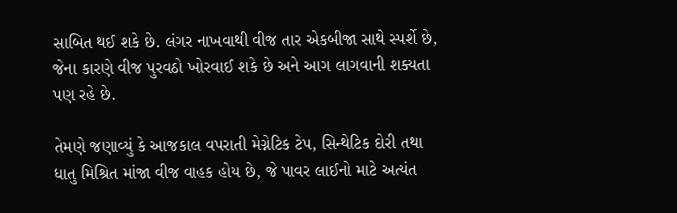સાબિત થઈ શકે છે. લંગર નાખવાથી વીજ તાર એકબીજા સાથે સ્પર્શે છે, જેના કારણે વીજ પુરવઠો ખોરવાઈ શકે છે અને આગ લાગવાની શક્યતા પણ રહે છે.

તેમણે જણાવ્યું કે આજકાલ વપરાતી મેગ્નેટિક ટેપ, સિન્થેટિક દોરી તથા ધાતુ મિશ્રિત માંજા વીજ વાહક હોય છે, જે પાવર લાઈનો માટે અત્યંત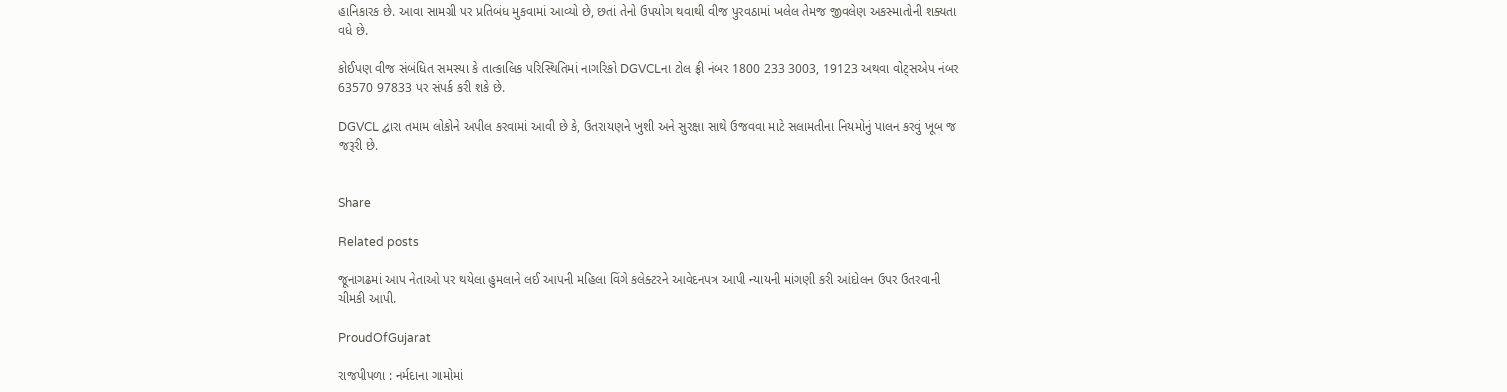હાનિકારક છે. આવા સામગ્રી પર પ્રતિબંધ મુકવામાં આવ્યો છે, છતાં તેનો ઉપયોગ થવાથી વીજ પુરવઠામાં ખલેલ તેમજ જીવલેણ અકસ્માતોની શક્યતા વધે છે.

કોઈપણ વીજ સંબંધિત સમસ્યા કે તાત્કાલિક પરિસ્થિતિમાં નાગરિકો DGVCLના ટોલ ફ્રી નંબર 1800 233 3003, 19123 અથવા વોટ્સએપ નંબર 63570 97833 પર સંપર્ક કરી શકે છે.

DGVCL દ્વારા તમામ લોકોને અપીલ કરવામાં આવી છે કે, ઉતરાયણને ખુશી અને સુરક્ષા સાથે ઉજવવા માટે સલામતીના નિયમોનું પાલન કરવું ખૂબ જ જરૂરી છે.


Share

Related posts

જૂનાગઢમાં આપ નેતાઓ પર થયેલા હુમલાને લઈ આપની મહિલા વિંગે કલેક્ટરને આવેદનપત્ર આપી ન્યાયની માંગણી કરી આંદોલન ઉપર ઉતરવાની ચીમકી આપી.

ProudOfGujarat

રાજપીપળા : નર્મદાના ગામોમાં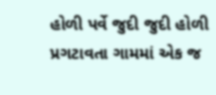હોળી પર્વે જુદી જુદી હોળી પ્રગટાવતા ગામમાં એક જ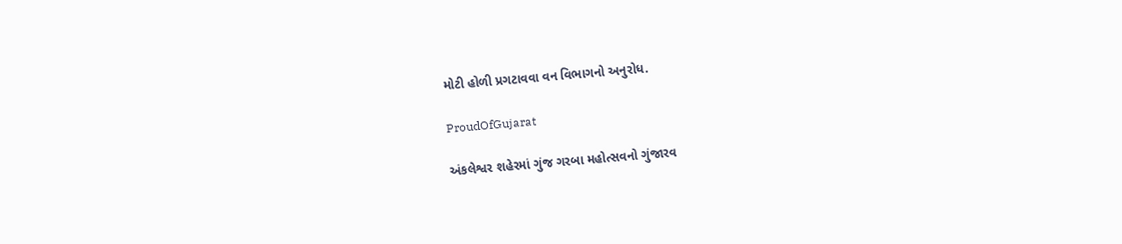મોટી હોળી પ્રગટાવવા વન વિભાગનો અનુરોધ.

ProudOfGujarat

અંકલેશ્વર શહેરમાં ગુંજ ગરબા મહોત્સવનો ગુંજારવ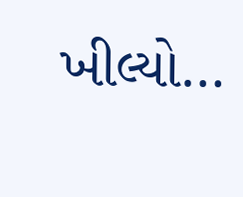ખીલ્યો…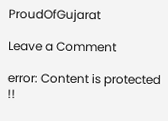ProudOfGujarat

Leave a Comment

error: Content is protected !!